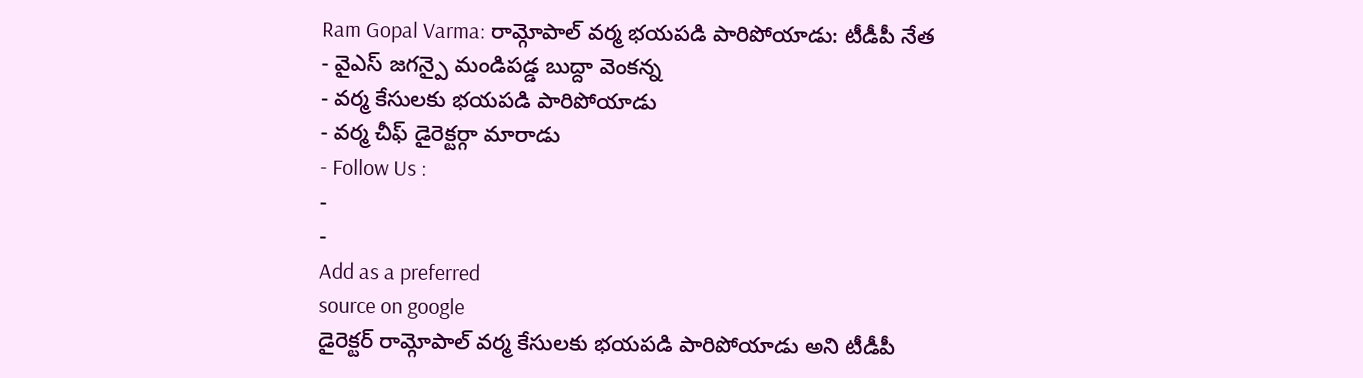Ram Gopal Varma: రామ్గోపాల్ వర్మ భయపడి పారిపోయాడు: టీడీపీ నేత
- వైఎస్ జగన్పై మండిపడ్డ బుద్దా వెంకన్న
- వర్మ కేసులకు భయపడి పారిపోయాడు
- వర్మ చీఫ్ డైరెక్టర్గా మారాడు
- Follow Us :
-
-
Add as a preferred
source on google
డైరెక్టర్ రామ్గోపాల్ వర్మ కేసులకు భయపడి పారిపోయాడు అని టీడీపీ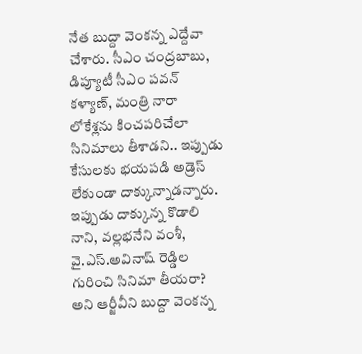నేత బుద్దా వెంకన్న ఎద్దేవా చేశారు. సీఎం చంద్రబాబు, డిప్యూటీ సీఎం పవన్ కళ్యాణ్, మంత్రి నారా లోకేశ్లను కించపరిచేలా సినిమాలు తీశాడని.. ఇప్పుడు కేసులకు భయపడి అడ్రెస్ లేకుండా దాక్కున్నాడన్నారు. ఇప్పుడు దాక్కున్న కొడాలి నాని, వల్లభనేని వంశీ, వై.ఎస్.అవినాష్ రెడ్డిల గురించి సినిమా తీయరా? అని ఆర్జీవీని బుద్దా వెంకన్న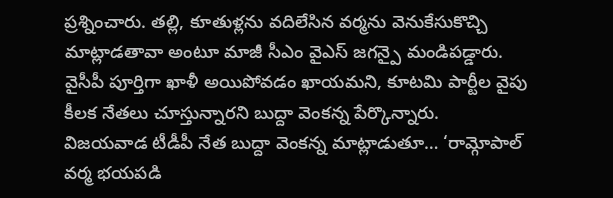ప్రశ్నించారు. తల్లి, కూతుళ్లను వదిలేసిన వర్మను వెనుకేసుకొచ్చి మాట్లాడతావా అంటూ మాజీ సీఎం వైఎస్ జగన్పై మండిపడ్డారు. వైసీపీ పూర్తిగా ఖాళీ అయిపోవడం ఖాయమని, కూటమి పార్టీల వైపు కీలక నేతలు చూస్తున్నారని బుద్దా వెంకన్న పేర్కొన్నారు.
విజయవాడ టీడీపీ నేత బుద్దా వెంకన్న మాట్లాడుతూ… ‘రామ్గోపాల్ వర్మ భయపడి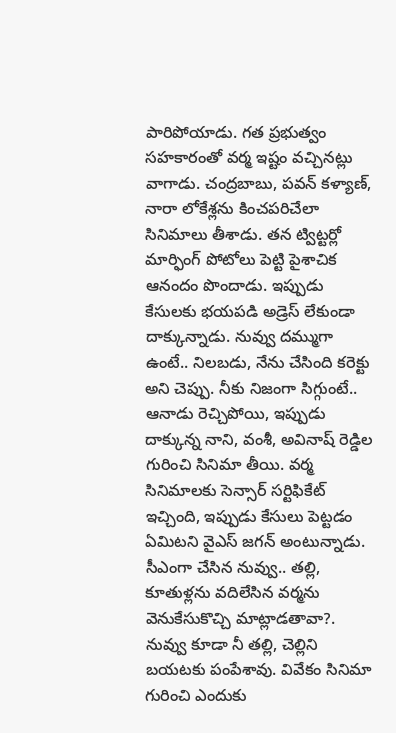పారిపోయాడు. గత ప్రభుత్వం సహకారంతో వర్మ ఇష్టం వచ్చినట్లు వాగాడు. చంద్రబాబు, పవన్ కళ్యాణ్, నారా లోకేశ్లను కించపరిచేలా సినిమాలు తీశాడు. తన ట్విట్టర్లో మార్ఫింగ్ పోటోలు పెట్టి పైశాచిక ఆనందం పొందాడు. ఇప్పుడు కేసులకు భయపడి అడ్రెస్ లేకుండా దాక్కున్నాడు. నువ్వు దమ్ముగా ఉంటే.. నిలబడు, నేను చేసింది కరెక్టు అని చెప్పు. నీకు నిజంగా సిగ్గుంటే.. ఆనాడు రెచ్చిపోయి, ఇప్పుడు దాక్కున్న నాని, వంశీ, అవినాష్ రెడ్డిల గురించి సినిమా తీయి. వర్మ సినిమాలకు సెన్సార్ సర్టిఫికేట్ ఇచ్చింది, ఇప్పుడు కేసులు పెట్టడం ఏమిటని వైఎస్ జగన్ అంటున్నాడు. సీఎంగా చేసిన నువ్వు.. తల్లి, కూతుళ్లను వదిలేసిన వర్మను వెనుకేసుకొచ్చి మాట్లాడతావా?. నువ్వు కూడా నీ తల్లి, చెల్లిని బయటకు పంపేశావు. వివేకం సినిమా గురించి ఎందుకు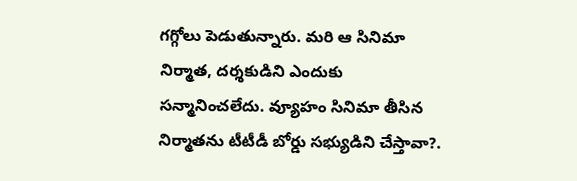గగ్గోలు పెడుతున్నారు. మరి ఆ సినిమా నిర్మాత, దర్శకుడిని ఎందుకు సన్మానించలేదు. వ్యూహం సినిమా తీసిన నిర్మాతను టీటీడీ బోర్డు సభ్యుడిని చేస్తావా?.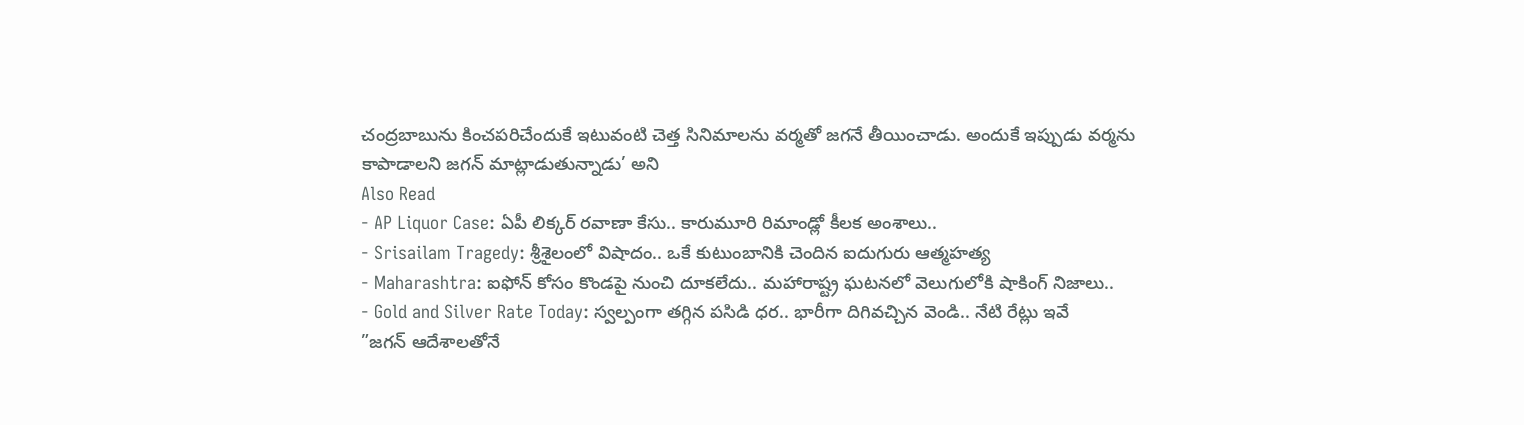చంద్రబాబును కించపరిచేందుకే ఇటువంటి చెత్త సినిమాలను వర్మతో జగనే తీయించాడు. అందుకే ఇప్పుడు వర్మను కాపాడాలని జగన్ మాట్లాడుతున్నాడు’ అని
Also Read
- AP Liquor Case: ఏపీ లిక్కర్ రవాణా కేసు.. కారుమూరి రిమాండ్లో కీలక అంశాలు..
- Srisailam Tragedy: శ్రీశైలంలో విషాదం.. ఒకే కుటుంబానికి చెందిన ఐదుగురు ఆత్మహత్య
- Maharashtra: ఐఫోన్ కోసం కొండపై నుంచి దూకలేదు.. మహారాష్ట్ర ఘటనలో వెలుగులోకి షాకింగ్ నిజాలు..
- Gold and Silver Rate Today: స్వల్పంగా తగ్గిన పసిడి ధర.. భారీగా దిగివచ్చిన వెండి.. నేటి రేట్లు ఇవే
”జగన్ ఆదేశాలతోనే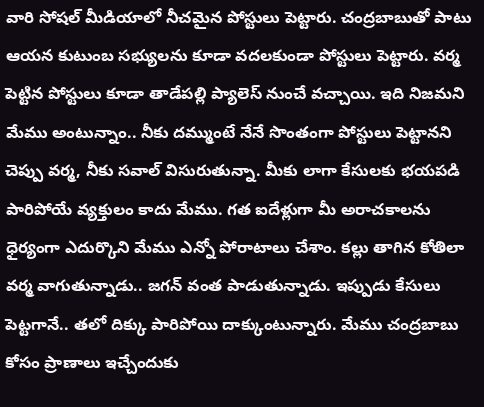వారి సోషల్ మీడియాలో నీచమైన పోస్టులు పెట్టారు. చంద్రబాబుతో పాటు ఆయన కుటుంబ సభ్యులను కూడా వదలకుండా పోస్టులు పెట్టారు. వర్మ పెట్టిన పోస్టులు కూడా తాడేపల్లి ప్యాలెస్ నుంచే వచ్చాయి. ఇది నిజమని మేము అంటున్నాం.. నీకు దమ్ముంటే నేనే సొంతంగా పోస్టులు పెట్టానని చెప్పు వర్మ, నీకు సవాల్ విసురుతున్నా. మీకు లాగా కేసులకు భయపడి పారిపోయే వ్యక్తులం కాదు మేము. గత ఐదేళ్లుగా మీ అరాచకాలను ధైర్యంగా ఎదుర్కొని మేము ఎన్నో పోరాటాలు చేశాం. కల్లు తాగిన కోతిలా వర్మ వాగుతున్నాడు.. జగన్ వంత పాడుతున్నాడు. ఇప్పుడు కేసులు పెట్టగానే.. తలో దిక్కు పారిపోయి దాక్కుంటున్నారు. మేము చంద్రబాబు కోసం ప్రాణాలు ఇచ్చేందుకు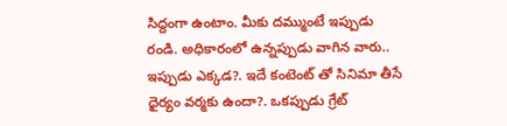సిద్దంగా ఉంటాం. మీకు దమ్ముంటే ఇప్పుడు రండి. అధికారంలో ఉన్నప్పుడు వాగిన వారు.. ఇప్పుడు ఎక్కడ?. ఇదే కంటెంట్ తో సినిమా తీసే ధైర్యం వర్మకు ఉందా?. ఒకప్పుడు గ్రేట్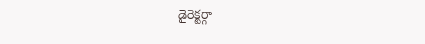డైరెక్టర్గా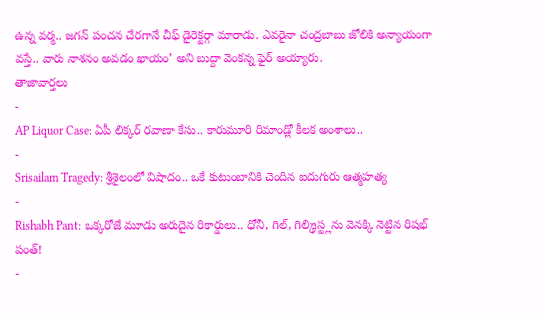ఉన్న వర్మ.. జగన్ పంచన చేరగానే చీఫ్ డైరెక్టర్గా మారాడు. ఎవరైనా చంద్రబాబు జోలికి అన్యాయంగా వస్తే.. వారు నాశనం అవడం ఖాయం’ అని బుద్దా వెంకన్న ఫైర్ అయ్యారు.
తాజావార్తలు
-
AP Liquor Case: ఏపీ లిక్కర్ రవాణా కేసు.. కారుమూరి రిమాండ్లో కీలక అంశాలు..
-
Srisailam Tragedy: శ్రీశైలంలో విషాదం.. ఒకే కుటుంబానికి చెందిన ఐదుగురు ఆత్మహత్య
-
Rishabh Pant: ఒక్కరోజే మూడు అరుదైన రికార్డులు.. ధోనీ, గిల్, గిల్క్రిస్ట్లను వెనక్కి నెట్టిన రిషభ్ పంత్!
-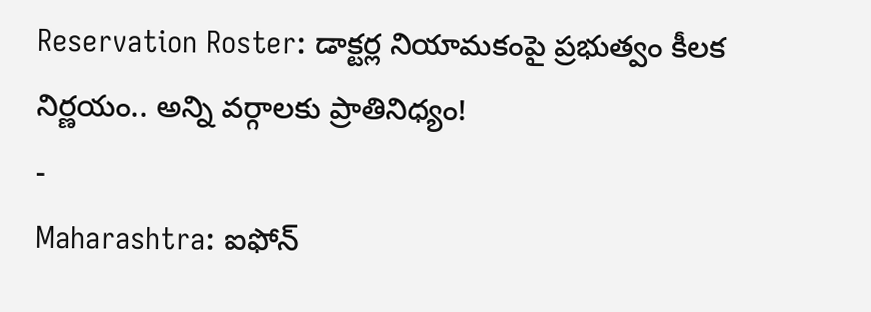Reservation Roster: డాక్టర్ల నియామకంపై ప్రభుత్వం కీలక నిర్ణయం.. అన్ని వర్గాలకు ప్రాతినిధ్యం!
-
Maharashtra: ఐఫోన్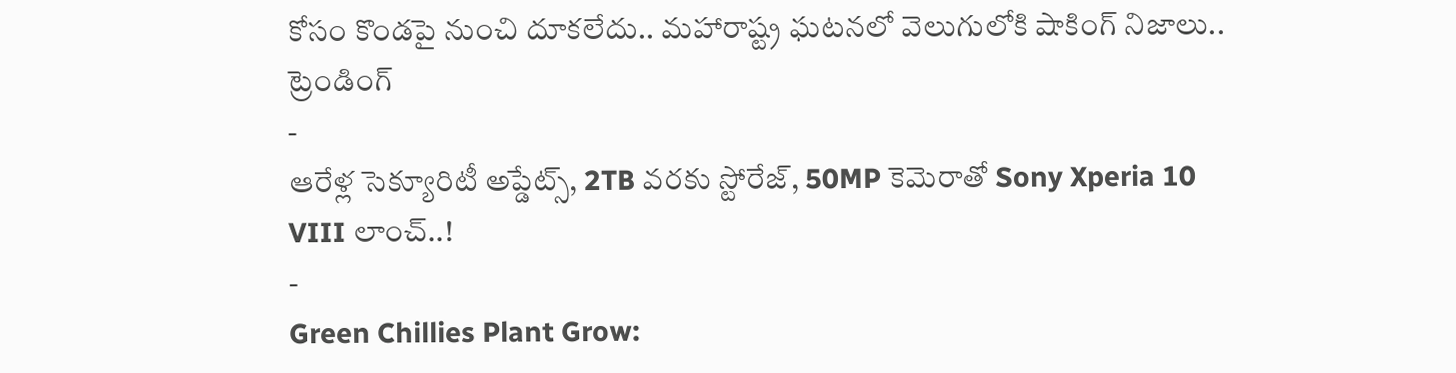కోసం కొండపై నుంచి దూకలేదు.. మహారాష్ట్ర ఘటనలో వెలుగులోకి షాకింగ్ నిజాలు..
ట్రెండింగ్
-
ఆరేళ్ల సెక్యూరిటీ అప్డేట్స్, 2TB వరకు స్టోరేజ్, 50MP కెమెరాతో Sony Xperia 10 VIII లాంచ్..!
-
Green Chillies Plant Grow: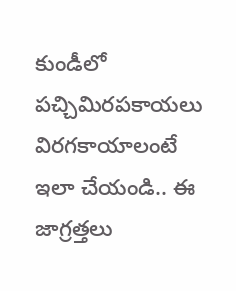కుండీలో పచ్చిమిరపకాయలు విరగకాయాలంటే ఇలా చేయండి.. ఈ జాగ్రత్తలు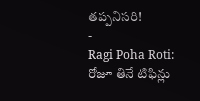తప్పనిసరి!
-
Ragi Poha Roti: రోజూ తినే టిఫిన్లు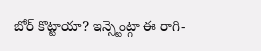బోర్ కొట్టాయా? ఇన్స్టెంట్గా ఈ రాగి-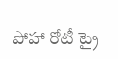పోహా రోటీ ట్రై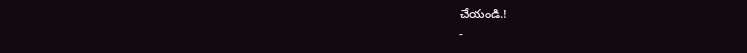చేయండి.!
-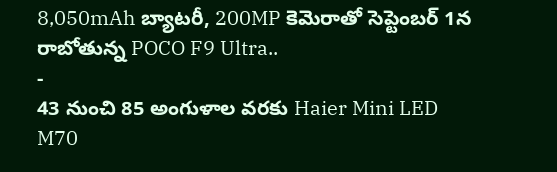8,050mAh బ్యాటరీ, 200MP కెమెరాతో సెప్టెంబర్ 1న రాబోతున్న POCO F9 Ultra..
-
43 నుంచి 85 అంగుళాల వరకు Haier Mini LED M70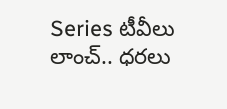Series టీవీలు లాంచ్.. ధరలు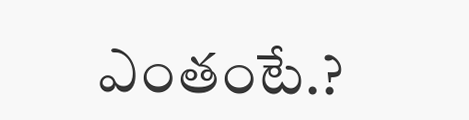ఎంతంటే.?